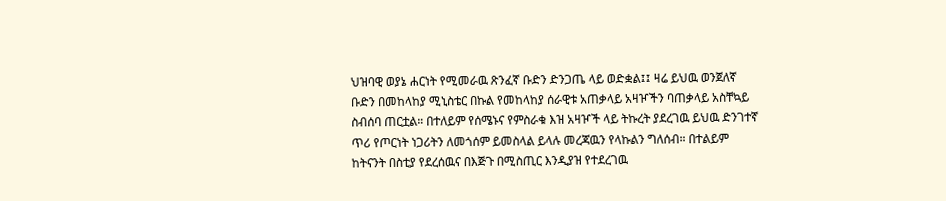ህዝባዊ ወያኔ ሐርነት የሚመራዉ ጽንፈኛ ቡድን ድንጋጤ ላይ ወድቋል፤፤ ዛሬ ይህዉ ወንጀለኛ ቡድን በመከላከያ ሚኒስቴር በኩል የመከላከያ ሰራዊቱ አጠቃላይ አዛዦችን ባጠቃላይ አስቸኳይ ስብሰባ ጠርቷል። በተለይም የሰሜኑና የምስራቁ እዝ አዛዦች ላይ ትኩረት ያደረገዉ ይህዉ ድንገተኛ ጥሪ የጦርነት ነጋሪትን ለመጎሰም ይመስላል ይላሉ መረጃዉን የላኩልን ግለሰብ። በተልይም ከትናንት በስቲያ የደረሰዉና በእጅጉ በሚስጢር እንዲያዝ የተደረገዉ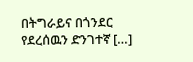በትግራይና በጎንደር የደረሰዉን ድንገተኛ […]